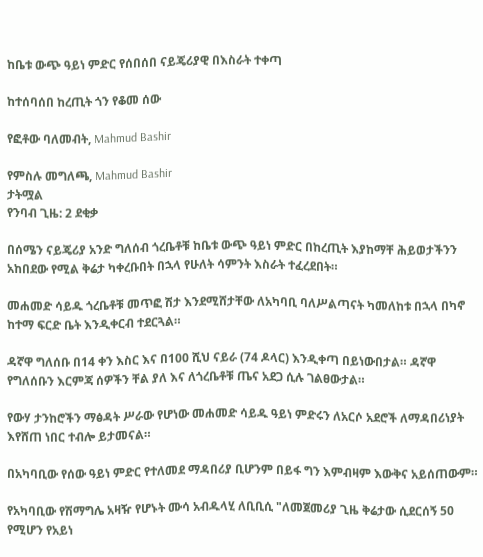ከቤቱ ውጭ ዓይነ ምድር የሰበሰበ ናይጄሪያዊ በእስራት ተቀጣ

ከተሰባሰበ ከረጢት ጎን የቆመ ሰው

የፎቶው ባለመብት, Mahmud Bashir

የምስሉ መግለጫ, Mahmud Bashir
ታትሟል
የንባብ ጊዜ: 2 ደቂቃ

በሰሜን ናይጄሪያ አንድ ግለሰብ ጎረቤቶቹ ከቤቱ ውጭ ዓይነ ምድር በከረጢት እያከማቸ ሕይወታችንን አከበደው የሚል ቅሬታ ካቀረቡበት በኋላ የሁለት ሳምንት እስራት ተፈረደበት።

መሐመድ ሳይዱ ጎረቤቶቹ መጥፎ ሽታ እንደሚሸታቸው ለአካባቢ ባለሥልጣናት ካመለከቱ በኋላ በካኖ ከተማ ፍርድ ቤት እንዲቀርብ ተደርጓል።

ዳኛዋ ግለሰቡ በ14 ቀን እስር እና በ100 ሺህ ናይራ (74 ዶላር) እንዲቀጣ በይነውበታል። ዳኛዋ የግለሰቡን እርምጃ ሰዎችን ቸል ያለ እና ለጎረቤቶቹ ጤና አደጋ ሲሉ ገልፀውታል።

የውሃ ታንከሮችን ማፅዳት ሥራው የሆነው መሐመድ ሳይዱ ዓይነ ምድሩን ለአርሶ አደሮች ለማዳበሪነያት እየሸጠ ነበር ተብሎ ይታመናል።

በአካባቢው የሰው ዓይነ ምድር የተለመደ ማዳበሪያ ቢሆንም በይፋ ግን እምብዛም እውቅና አይሰጠውም።

የአካባቢው የሽማግሌ አዛዥ የሆኑት ሙሳ አብዱላሂ ለቢቢሲ "ለመጀመሪያ ጊዜ ቅሬታው ሲደርሰኝ 50 የሚሆን የአይነ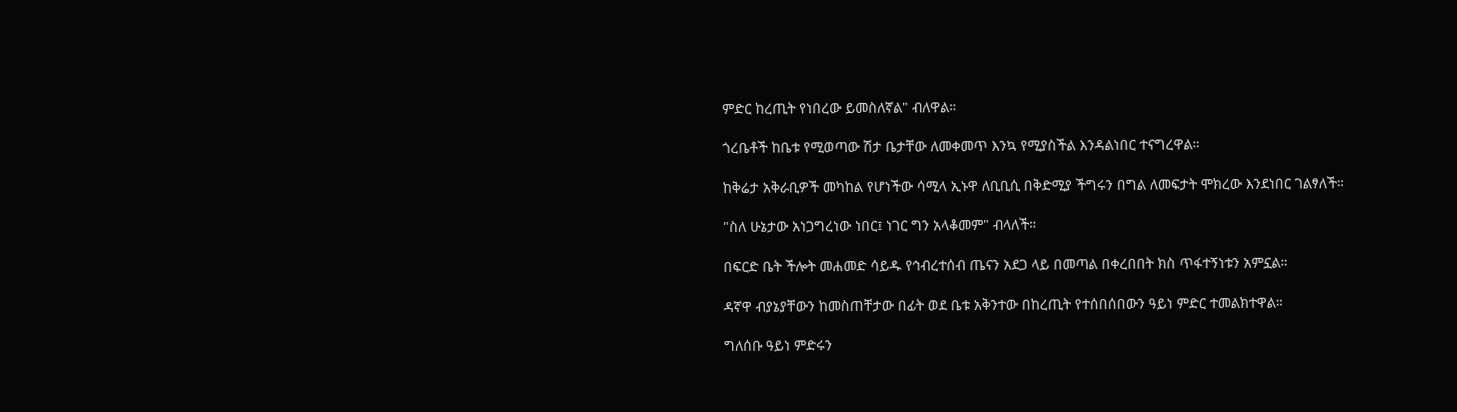ምድር ከረጢት የነበረው ይመስለኛል" ብለዋል።

ጎረቤቶች ከቤቱ የሚወጣው ሽታ ቤታቸው ለመቀመጥ እንኳ የሚያስችል እንዳልነበር ተናግረዋል።

ከቅሬታ አቅራቢዎች መካከል የሆነችው ሳሚላ ኢኑዋ ለቢቢሲ በቅድሚያ ችግሩን በግል ለመፍታት ሞክረው እንደነበር ገልፃለች።

"ስለ ሁኔታው አነጋግረነው ነበር፤ ነገር ግን አላቆመም" ብላለች።

በፍርድ ቤት ችሎት መሐመድ ሳይዱ የኅብረተሰብ ጤናን አደጋ ላይ በመጣል በቀረበበት ክስ ጥፋተኝነቱን አምኗል።

ዳኛዋ ብያኔያቸውን ከመስጠቸታው በፊት ወደ ቤቱ አቅንተው በከረጢት የተሰበሰበውን ዓይነ ምድር ተመልክተዋል።

ግለሰቡ ዓይነ ምድሩን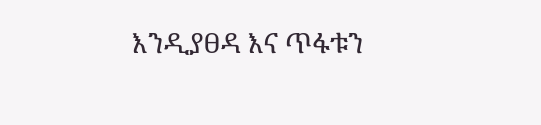እንዲያፀዳ እና ጥፋቱን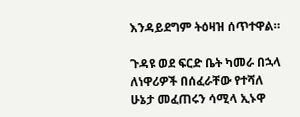እንዳይደግም ትዕዛዝ ሰጥተዋል።

ጉዳዩ ወደ ፍርድ ቤት ካመራ በኋላ ለነዋሪዎች በሰፈራቸው የተሻለ ሁኔታ መፈጠሩን ሳሚላ ኢኑዋ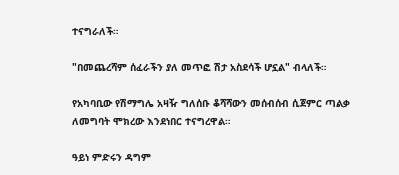ተናግራለች።

"በመጨረሻም ሰፈራችን ያለ መጥፎ ሽታ አስደሳች ሆኗል" ብላለች።

የአካባቢው የሽማግሌ አዛዥ ግለሰቡ ቆሻሻውን መሰብሰብ ሲጀምር ጣልቃ ለመግባት ሞክረው እንደነበር ተናግረዋል።

ዓይነ ምድሩን ዳግም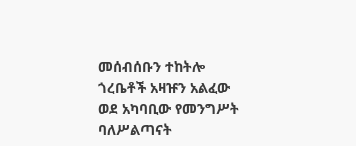መሰብሰቡን ተከትሎ ጎረቤቶች አዛዡን አልፈው ወደ አካባቢው የመንግሥት ባለሥልጣናት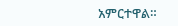አምርተዋል።